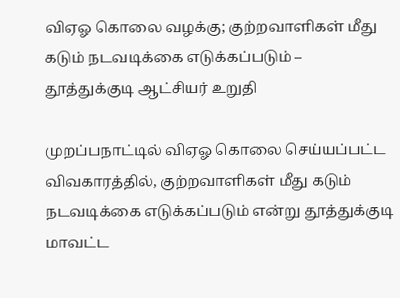விஏஓ கொலை வழக்கு; குற்றவாளிகள் மீது கடும் நடவடிக்கை எடுக்கப்படும் – தூத்துக்குடி ஆட்சியர் உறுதி

முறப்பநாட்டில் விஏஓ கொலை செய்யப்பட்ட விவகாரத்தில், குற்றவாளிகள் மீது கடும் நடவடிக்கை எடுக்கப்படும் என்று தூத்துக்குடி மாவட்ட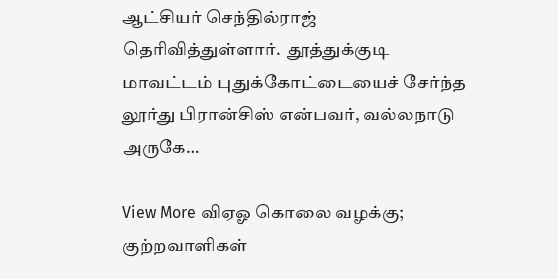ஆட்சியர் செந்தில்ராஜ் தெரிவித்துள்ளார்.  தூத்துக்குடி மாவட்டம் புதுக்கோட்டையைச் சேர்ந்த லூர்து பிரான்சிஸ் என்பவர், வல்லநாடு அருகே…

View More விஏஓ கொலை வழக்கு; குற்றவாளிகள்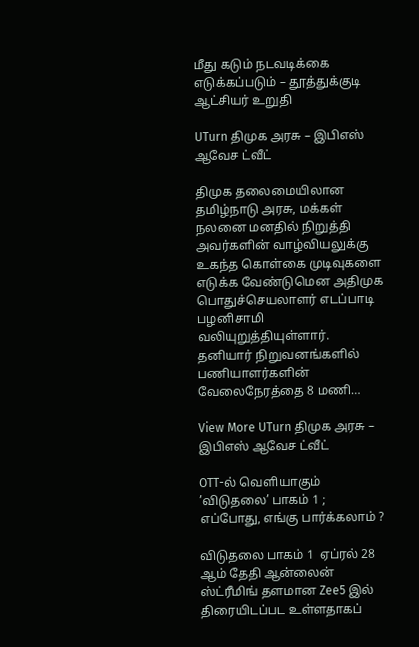மீது கடும் நடவடிக்கை எடுக்கப்படும் – தூத்துக்குடி ஆட்சியர் உறுதி

UTurn திமுக அரசு – இபிஎஸ் ஆவேச ட்வீட்

திமுக தலைமையிலான தமிழ்நாடு அரசு, மக்கள் நலனை மனதில் நிறுத்தி அவர்களின் வாழ்வியலுக்கு உகந்த கொள்கை முடிவுகளை எடுக்க வேண்டுமென அதிமுக பொதுச்செயலாளர் எடப்பாடி பழனிசாமி வலியுறுத்தியுள்ளார். தனியார் நிறுவனங்களில் பணியாளர்களின் வேலைநேரத்தை 8 மணி…

View More UTurn திமுக அரசு – இபிஎஸ் ஆவேச ட்வீட்

OTT-ல் வெளியாகும் ’விடுதலை’ பாகம் 1 ; எப்போது, எங்கு பார்க்கலாம் ?

விடுதலை பாகம் 1  ஏப்ரல் 28 ஆம் தேதி ஆன்லைன் ஸ்ட்ரீமிங் தளமான Zee5 இல் திரையிடப்பட உள்ளதாகப்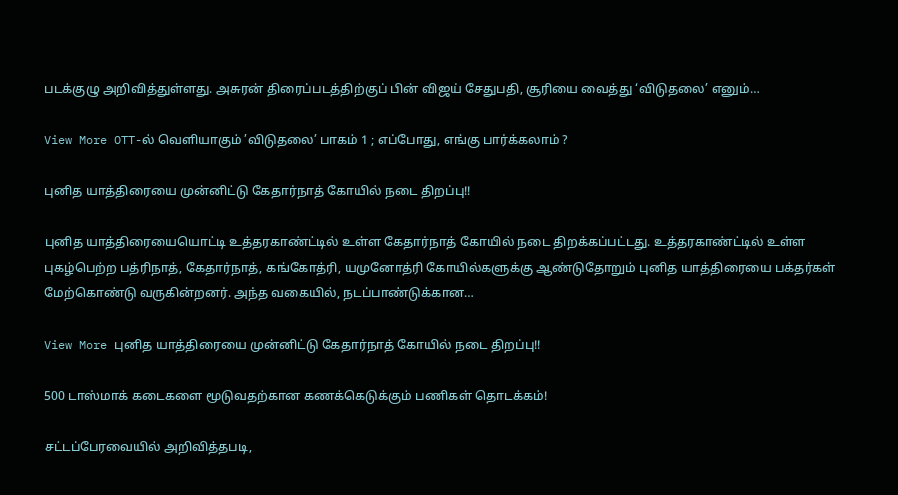படக்குழு அறிவித்துள்ளது. அசுரன் திரைப்படத்திற்குப் பின் விஜய் சேதுபதி, சூரியை வைத்து ‘விடுதலை’ எனும்…

View More OTT-ல் வெளியாகும் ’விடுதலை’ பாகம் 1 ; எப்போது, எங்கு பார்க்கலாம் ?

புனித யாத்திரையை முன்னிட்டு கேதார்நாத் கோயில் நடை திறப்பு!!

புனித யாத்திரையையொட்டி உத்தரகாண்ட்டில் உள்ள கேதார்நாத் கோயில் நடை திறக்கப்பட்டது. உத்தரகாண்ட்டில் உள்ள புகழ்பெற்ற பத்ரிநாத், கேதார்நாத், கங்கோத்ரி, யமுனோத்ரி கோயில்களுக்கு ஆண்டுதோறும் புனித யாத்திரையை பக்தர்கள் மேற்கொண்டு வருகின்றனர். அந்த வகையில், நடப்பாண்டுக்கான…

View More புனித யாத்திரையை முன்னிட்டு கேதார்நாத் கோயில் நடை திறப்பு!!

500 டாஸ்மாக் கடைகளை மூடுவதற்கான கணக்கெடுக்கும் பணிகள் தொடக்கம்!

சட்டப்பேரவையில் அறிவித்தபடி,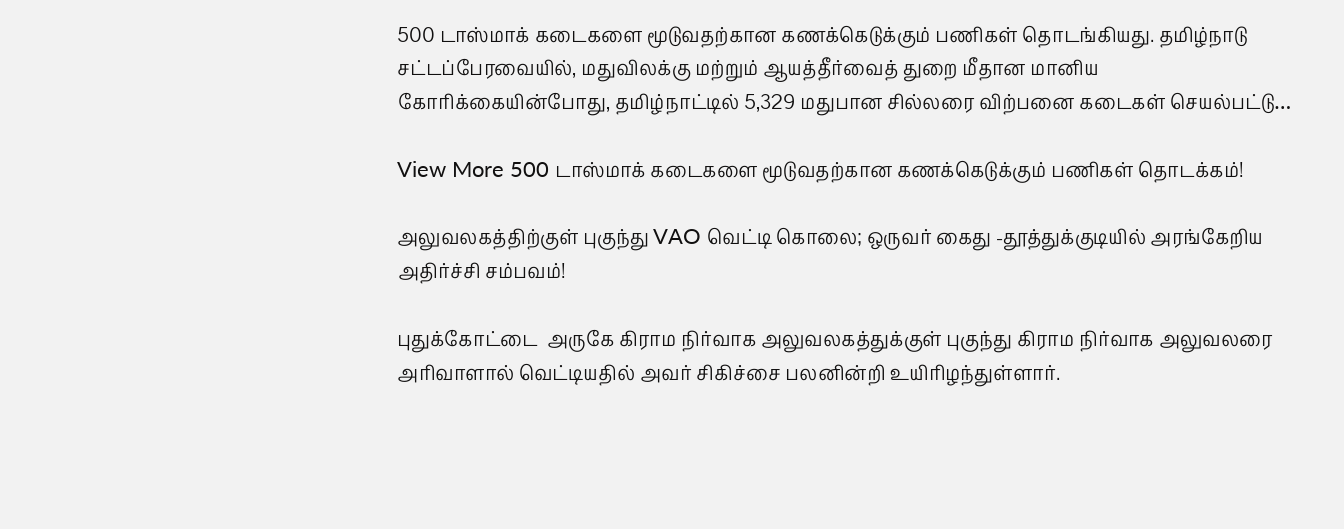500 டாஸ்மாக் கடைகளை மூடுவதற்கான கணக்கெடுக்கும் பணிகள் தொடங்கியது. தமிழ்நாடு சட்டப்பேரவையில், மதுவிலக்கு மற்றும் ஆயத்தீர்வைத் துறை மீதான மானிய கோரிக்கையின்போது, தமிழ்நாட்டில் 5,329 மதுபான சில்லரை விற்பனை கடைகள் செயல்பட்டு…

View More 500 டாஸ்மாக் கடைகளை மூடுவதற்கான கணக்கெடுக்கும் பணிகள் தொடக்கம்!

அலுவலகத்திற்குள் புகுந்து VAO வெட்டி கொலை; ஒருவர் கைது -தூத்துக்குடியில் அரங்கேறிய அதிர்ச்சி சம்பவம்!

புதுக்கோட்டை  அருகே கிராம நிர்வாக அலுவலகத்துக்குள் புகுந்து கிராம நிர்வாக அலுவலரை அரிவாளால் வெட்டியதில் அவர் சிகிச்சை பலனின்றி உயிரிழந்துள்ளார்.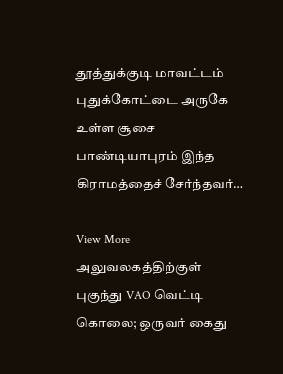தூத்துக்குடி மாவட்டம் புதுக்கோட்டை அருகே உள்ள சூசை பாண்டியாபுரம் இந்த கிராமத்தைச் சேர்ந்தவர்…

View More அலுவலகத்திற்குள் புகுந்து VAO வெட்டி கொலை; ஒருவர் கைது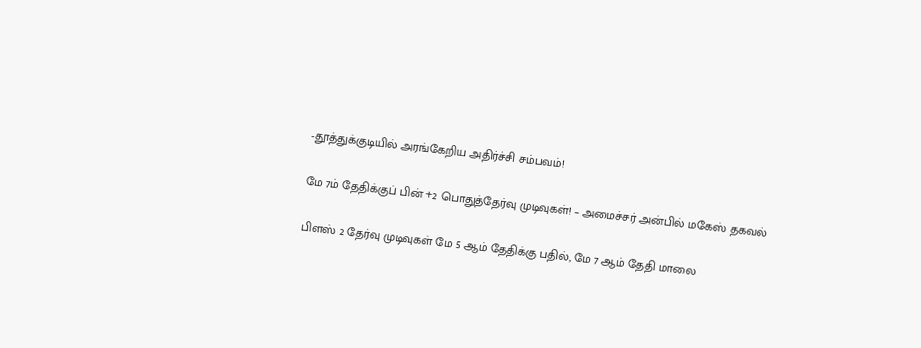-தூத்துக்குடியில் அரங்கேறிய அதிர்ச்சி சம்பவம்!

மே 7ம் தேதிக்குப் பின் +2 பொதுத்தேர்வு முடிவுகள்! – அமைச்சர் அன்பில் மகேஸ் தகவல்

பிளஸ் 2 தேர்வு முடிவுகள் மே 5 ஆம் தேதிக்கு பதில், மே 7 ஆம் தேதி மாலை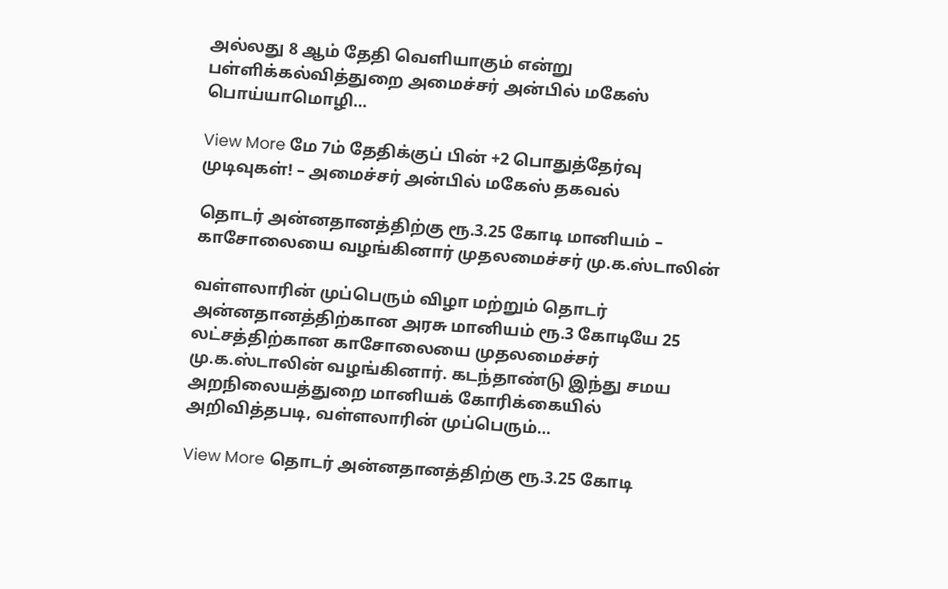அல்லது 8 ஆம் தேதி வெளியாகும் என்று பள்ளிக்கல்வித்துறை அமைச்சர் அன்பில் மகேஸ் பொய்யாமொழி…

View More மே 7ம் தேதிக்குப் பின் +2 பொதுத்தேர்வு முடிவுகள்! – அமைச்சர் அன்பில் மகேஸ் தகவல்

தொடர் அன்னதானத்திற்கு ரூ.3.25 கோடி மானியம் – காசோலையை வழங்கினார் முதலமைச்சர் மு.க.ஸ்டாலின்

வள்ளலாரின் முப்பெரும் விழா மற்றும் தொடர் அன்னதானத்திற்கான அரசு மானியம் ரூ.3 கோடியே 25 லட்சத்திற்கான காசோலையை முதலமைச்சர் மு.க.ஸ்டாலின் வழங்கினார். கடந்தாண்டு இந்து சமய அறநிலையத்துறை மானியக் கோரிக்கையில் அறிவித்தபடி, வள்ளலாரின் முப்பெரும்…

View More தொடர் அன்னதானத்திற்கு ரூ.3.25 கோடி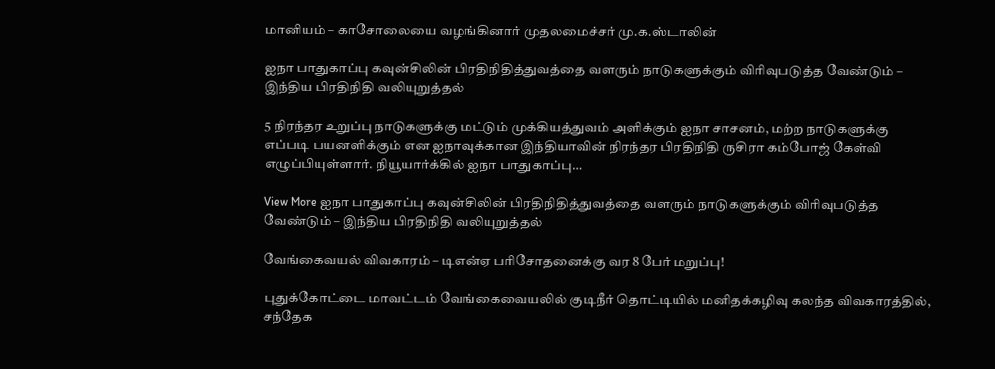மானியம் – காசோலையை வழங்கினார் முதலமைச்சர் மு.க.ஸ்டாலின்

ஐநா பாதுகாப்பு கவுன்சிலின் பிரதிநிதித்துவத்தை வளரும் நாடுகளுக்கும் விரிவுபடுத்த வேண்டும் – இந்திய பிரதிநிதி வலியுறுத்தல்

5 நிரந்தர உறுப்பு நாடுகளுக்கு மட்டும் முக்கியத்துவம் அளிக்கும் ஐநா சாசனம், மற்ற நாடுகளுக்கு எப்படி பயனளிக்கும் என ஐநாவுக்கான இந்தியாவின் நிரந்தர பிரதிநிதி ருசிரா கம்போஜ் கேள்வி எழுப்பியுள்ளார். நியூயார்க்கில் ஐநா பாதுகாப்பு…

View More ஐநா பாதுகாப்பு கவுன்சிலின் பிரதிநிதித்துவத்தை வளரும் நாடுகளுக்கும் விரிவுபடுத்த வேண்டும் – இந்திய பிரதிநிதி வலியுறுத்தல்

வேங்கைவயல் விவகாரம் – டிஎன்ஏ பரிசோதனைக்கு வர 8 பேர் மறுப்பு!

புதுக்கோட்டை மாவட்டம் வேங்கைவையலில் குடிநீர் தொட்டியில் மனிதக்கழிவு கலந்த விவகாரத்தில், சந்தேக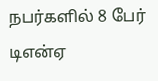நபர்களில் 8 பேர் டிஎன்ஏ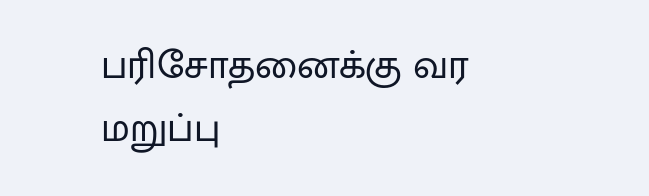பரிசோதனைக்கு வர மறுப்பு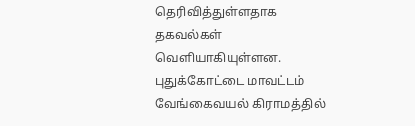தெரிவித்துள்ளதாக தகவல்கள் வெளியாகியுள்ளன. புதுக்கோட்டை மாவட்டம் வேங்கைவயல் கிராமத்தில்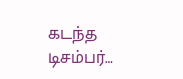கடந்த டிசம்பர்…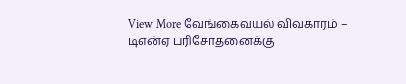View More வேங்கைவயல் விவகாரம் – டிஎன்ஏ பரிசோதனைக்கு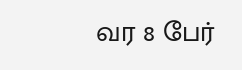வர 8 பேர்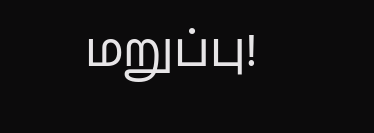மறுப்பு!